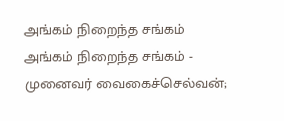அங்கம் நிறைந்த சங்கம்
அங்கம் நிறைந்த சங்கம் - முனைவர் வைகைச்செல்வன்;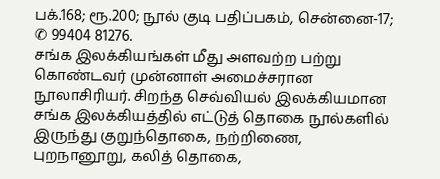பக்.168; ரூ.200; நூல் குடி பதிப்பகம், சென்னை-17; ✆ 99404 81276.
சங்க இலக்கியங்கள் மீது அளவற்ற பற்று கொண்டவர் முன்னாள் அமைச்சரான நூலாசிரியர். சிறந்த செவ்வியல் இலக்கியமான சங்க இலக்கியத்தில் எட்டுத் தொகை நூல்களில் இருந்து குறுந்தொகை, நற்றிணை,
புறநானூறு, கலித் தொகை,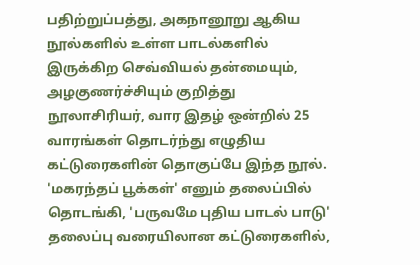பதிற்றுப்பத்து, அகநானூறு ஆகிய நூல்களில் உள்ள பாடல்களில் இருக்கிற செவ்வியல் தன்மையும், அழகுணர்ச்சியும் குறித்து நூலாசிரியர், வார இதழ் ஒன்றில் 25 வாரங்கள் தொடர்ந்து எழுதிய கட்டுரைகளின் தொகுப்பே இந்த நூல்.
'மகரந்தப் பூக்கள்' எனும் தலைப்பில் தொடங்கி, 'பருவமே புதிய பாடல் பாடு' தலைப்பு வரையிலான கட்டுரைகளில்,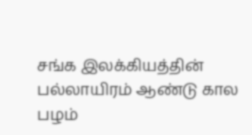சங்க இலக்கியத்தின் பல்லாயிரம் ஆண்டு கால பழம்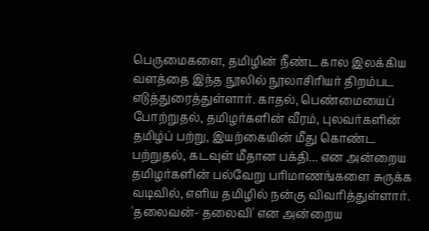பெருமைகளை, தமிழின் நீண்ட கால இலக்கிய வளத்தை இந்த நூலில் நூலாசிரியர் திறம்பட எடுத்துரைத்துள்ளார். காதல், பெண்மையைப் போற்றுதல், தமிழர்களின் வீரம், புலவர்களின் தமிழ்ப் பற்று, இயற்கையின் மீது கொண்ட பற்றுதல், கடவுள் மீதான பக்தி... என அன்றைய தமிழர்களின் பல்வேறு பரிமாணங்களை சுருக்க வடிவில், எளிய தமிழில் நன்கு விவரித்துள்ளார்.
'தலைவன்- தலைவி' என அன்றைய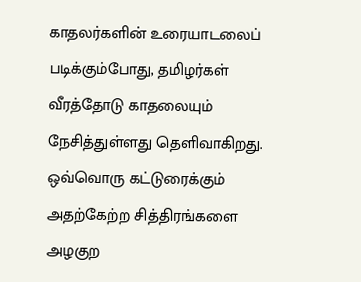காதலர்களின் உரையாடலைப் படிக்கும்போது, தமிழர்கள் வீரத்தோடு காதலையும் நேசித்துள்ளது தெளிவாகிறது. ஒவ்வொரு கட்டுரைக்கும் அதற்கேற்ற சித்திரங்களை அழகுற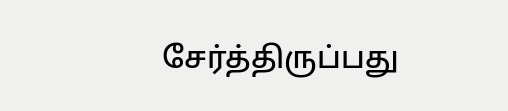சேர்த்திருப்பது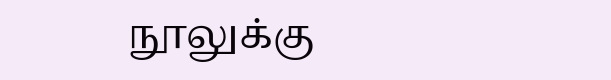நூலுக்கு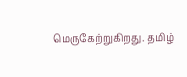மெருகேற்றுகிறது. தமிழ்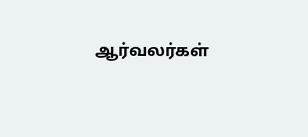ஆர்வலர்கள்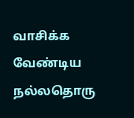வாசிக்க வேண்டிய நல்லதொரு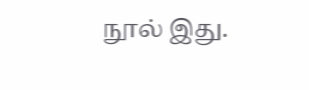நூல் இது.